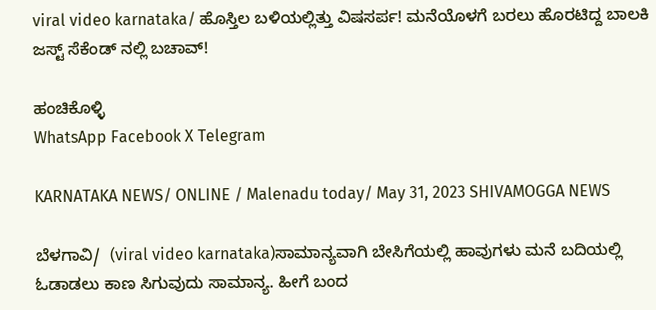viral video karnataka/ ಹೊಸ್ತಿಲ ಬಳಿಯಲ್ಲಿತ್ತು ವಿಷಸರ್ಪ! ಮನೆಯೊಳಗೆ ಬರಲು ಹೊರಟಿದ್ದ ಬಾಲಕಿ ಜಸ್ಟ್ ಸೆಕೆಂಡ್ ನಲ್ಲಿ ಬಚಾವ್!

ಹಂಚಿಕೊಳ್ಳಿ
WhatsApp Facebook X Telegram

KARNATAKA NEWS/ ONLINE / Malenadu today/ May 31, 2023 SHIVAMOGGA NEWS

ಬೆಳಗಾವಿ/  (viral video karnataka)ಸಾಮಾನ್ಯವಾಗಿ ಬೇಸಿಗೆಯಲ್ಲಿ ಹಾವುಗಳು ಮನೆ ಬದಿಯಲ್ಲಿ ಓಡಾಡಲು ಕಾಣ ಸಿಗುವುದು ಸಾಮಾನ್ಯ. ಹೀಗೆ ಬಂದ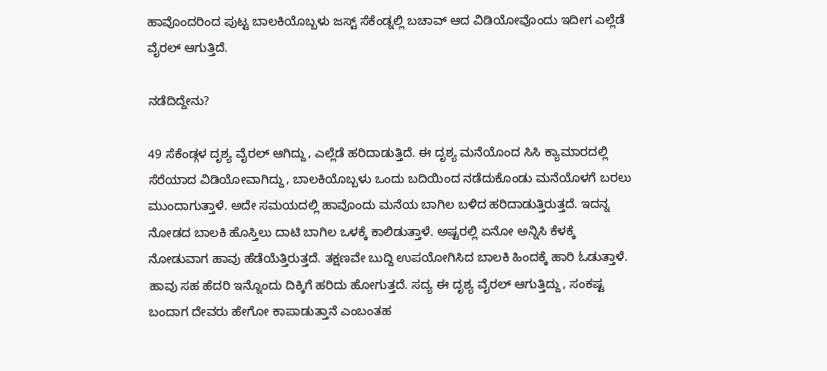ಹಾವೊಂದರಿಂದ ಪುಟ್ಟ ಬಾಲಕಿಯೊಬ್ಬಳು ಜಸ್ಟ್ ಸೆಕೆಂಡ್ನಲ್ಲಿ ಬಚಾವ್ ಆದ ವಿಡಿಯೋವೊಂದು ಇದೀಗ ಎಲ್ಲೆಡೆ ವೈರಲ್ ಆಗುತ್ತಿದೆ.

ನಡೆದಿದ್ದೇನು?

49 ಸೆಕೆಂಡ್ಗಳ ದೃಶ್ಯ ವೈರಲ್ ಆಗಿದ್ದು, ಎಲ್ಲೆಡೆ ಹರಿದಾಡುತ್ತಿದೆ. ಈ ದೃಶ್ಯ ಮನೆಯೊಂದ ಸಿಸಿ ಕ್ಯಾಮಾರದಲ್ಲಿ ಸೆರೆಯಾದ ವಿಡಿಯೋವಾಗಿದ್ದು, ಬಾಲಕಿಯೊಬ್ಬಳು ಒಂದು ಬದಿಯಿಂದ ನಡೆದುಕೊಂಡು ಮನೆಯೊಳಗೆ ಬರಲು ಮುಂದಾಗುತ್ತಾಳೆ. ಅದೇ ಸಮಯದಲ್ಲಿ ಹಾವೊಂದು ಮನೆಯ ಬಾಗಿಲ ಬಳಿದ ಹರಿದಾಡುತ್ತಿರುತ್ತದೆ. ಇದನ್ನ ನೋಡದ ಬಾಲಕಿ ಹೊಸ್ತಿಲು ದಾಟಿ ಬಾಗಿಲ ಒಳಕ್ಕೆ ಕಾಲಿಡುತ್ತಾಳೆ. ಅಷ್ಟರಲ್ಲಿ ಏನೋ ಅನ್ನಿಸಿ ಕೆಳಕ್ಕೆ ನೋಡುವಾಗ ಹಾವು ಹೆಡೆಯೆತ್ತಿರುತ್ತದೆ. ತಕ್ಷಣವೇ ಬುದ್ದಿ ಉಪಯೋಗಿಸಿದ ಬಾಲಕಿ ಹಿಂದಕ್ಕೆ ಹಾರಿ ಓಡುತ್ತಾಳೆ. ಹಾವು ಸಹ ಹೆದರಿ ಇನ್ನೊಂದು ದಿಕ್ಕಿಗೆ ಹರಿದು ಹೋಗುತ್ತದೆ. ಸದ್ಯ ಈ ದೃಶ್ಯ ವೈರಲ್ ಆಗುತ್ತಿದ್ದು, ಸಂಕಷ್ಟ ಬಂದಾಗ ದೇವರು ಹೇಗೋ ಕಾಪಾಡುತ್ತಾನೆ ಎಂಬಂತಹ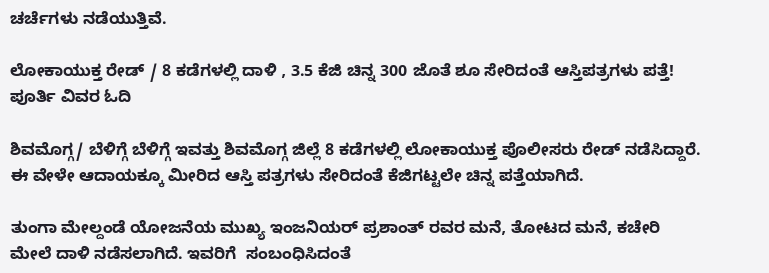ಚರ್ಚೆಗಳು ನಡೆಯುತ್ತಿವೆ.

ಲೋಕಾಯುಕ್ತ ರೇಡ್ / 8 ಕಡೆಗಳಲ್ಲಿ ದಾಳಿ , 3.5 ಕೆಜಿ ಚಿನ್ನ 300 ಜೊತೆ ಶೂ ಸೇರಿದಂತೆ ಆಸ್ತಿಪತ್ರಗಳು ಪತ್ತೆ! ಪೂರ್ತಿ ವಿವರ ಓದಿ

ಶಿವಮೊಗ್ಗ/ ಬೆಳಿಗ್ಗೆ ಬೆಳಿಗ್ಗೆ ಇವತ್ತು ಶಿವಮೊಗ್ಗ ಜಿಲ್ಲೆ 8 ಕಡೆಗಳಲ್ಲಿ ಲೋಕಾಯುಕ್ತ ಪೊಲೀಸರು ರೇಡ್ ನಡೆಸಿದ್ದಾರೆ. ಈ ವೇಳೇ ಆದಾಯಕ್ಕೂ ಮೀರಿದ ಆಸ್ತಿ ಪತ್ರಗಳು ಸೇರಿದಂತೆ ಕೆಜಿಗಟ್ಟಲೇ ಚಿನ್ನ ಪತ್ತೆಯಾಗಿದೆ.

ತುಂಗಾ ಮೇಲ್ದಂಡೆ ಯೋಜನೆಯ ಮುಖ್ಯ ಇಂಜನಿಯರ್‌ ಪ್ರಶಾಂತ್‌ ರವರ ಮನೆ, ತೋಟದ ಮನೆ, ಕಚೇರಿ ಮೇಲೆ ದಾಳಿ ನಡೆಸಲಾಗಿದೆ. ಇವರಿಗೆ  ಸಂಬಂಧಿಸಿದಂತೆ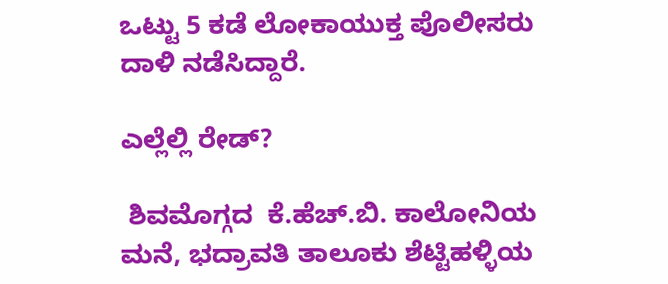ಒಟ್ಟು 5 ಕಡೆ ಲೋಕಾಯುಕ್ತ ಪೊಲೀಸರು ದಾಳಿ ನಡೆಸಿದ್ದಾರೆ.

ಎಲ್ಲೆಲ್ಲಿ ರೇಡ್?

 ಶಿವಮೊಗ್ಗದ  ಕೆ.ಹೆಚ್‌.ಬಿ. ಕಾಲೋನಿಯ ಮನೆ, ಭದ್ರಾವತಿ ತಾಲೂಕು ಶೆಟ್ಟಿಹಳ್ಳಿಯ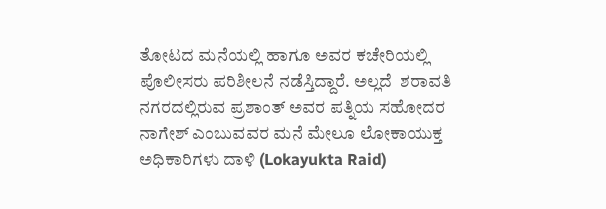ತೋಟದ ಮನೆಯಲ್ಲಿ ಹಾಗೂ ಅವರ ಕಚೇರಿಯಲ್ಲಿ ಪೊಲೀಸರು ಪರಿಶೀಲನೆ ನಡೆಸ್ತಿದ್ದಾರೆ. ಅಲ್ಲದೆ  ಶರಾವತಿ ನಗರದಲ್ಲಿರುವ ಪ್ರಶಾಂತ್‌ ಅವರ ಪತ್ನಿಯ ಸಹೋದರ ನಾಗೇಶ್‌ ಎಂಬುವವರ ಮನೆ ಮೇಲೂ ಲೋಕಾಯುಕ್ತ ಅಧಿಕಾರಿಗಳು ದಾಳಿ (Lokayukta Raid)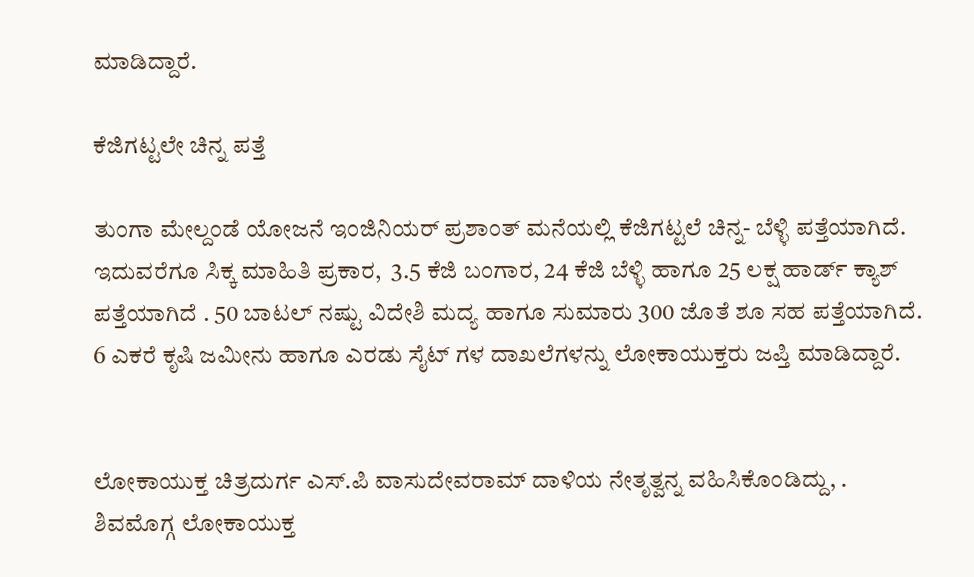ಮಾಡಿದ್ದಾರೆ.

ಕೆಜಿಗಟ್ಟಲೇ ಚಿನ್ನ ಪತ್ತೆ

ತುಂಗಾ ಮೇಲ್ದಂಡೆ ಯೋಜನೆ ಇಂಜಿನಿಯರ್ ಪ್ರಶಾಂತ್ ಮನೆಯಲ್ಲಿ ಕೆಜಿಗಟ್ಟಲೆ ಚಿನ್ನ- ಬೆಳ್ಳಿ ಪತ್ತೆಯಾಗಿದೆ. ಇದುವರೆಗೂ ಸಿಕ್ಕ ಮಾಹಿತಿ ಪ್ರಕಾರ,  3.5 ಕೆಜಿ ಬಂಗಾರ, 24 ಕೆಜಿ ಬೆಳ್ಳಿ ಹಾಗೂ 25 ಲಕ್ಷ ಹಾರ್ಡ್ ಕ್ಯಾಶ್ ಪತ್ತೆಯಾಗಿದೆ . 50 ಬಾಟಲ್ ನಷ್ಟು ವಿದೇಶಿ ಮದ್ಯ ಹಾಗೂ ಸುಮಾರು 300 ಜೊತೆ ಶೂ ಸಹ ಪತ್ತೆಯಾಗಿದೆ. 6 ಎಕರೆ ಕೃಷಿ ಜಮೀನು ಹಾಗೂ ಎರಡು ಸೈಟ್ ಗಳ ದಾಖಲೆಗಳನ್ನು ಲೋಕಾಯುಕ್ತರು ಜಪ್ತಿ ಮಾಡಿದ್ದಾರೆ.


ಲೋಕಾಯುಕ್ತ ಚಿತ್ರದುರ್ಗ ಎಸ್‌.ಪಿ ವಾಸುದೇವರಾಮ್‌ ದಾಳಿಯ ನೇತೃತ್ವನ್ನ ವಹಿಸಿಕೊಂಡಿದ್ದು, . ಶಿವಮೊಗ್ಗ ಲೋಕಾಯುಕ್ತ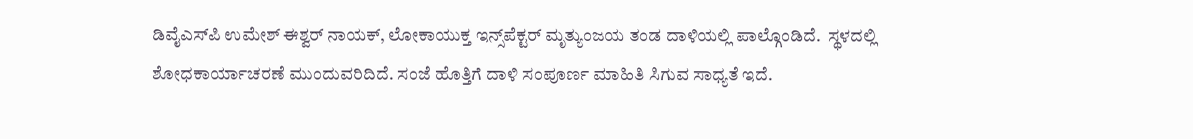ಡಿವೈಎಸ್‌ಪಿ ಉಮೇಶ್ ಈಶ್ವರ್‌ ನಾಯಕ್‌, ಲೋಕಾಯುಕ್ತ ಇನ್ಸ್‌ಪೆಕ್ಟರ್‌ ಮೃತ್ಯುಂಜಯ ತಂಡ ದಾಳಿಯಲ್ಲಿ ಪಾಲ್ಗೊಂಡಿದೆ.  ಸ್ಥಳದಲ್ಲಿ ಶೋಧಕಾರ್ಯಾಚರಣೆ ಮುಂದುವರಿದಿದೆ. ಸಂಜೆ ಹೊತ್ತಿಗೆ ದಾಳಿ ಸಂಪೂರ್ಣ ಮಾಹಿತಿ ಸಿಗುವ ಸಾಧ್ಯತೆ ಇದೆ.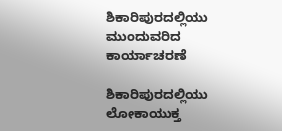ಶಿಕಾರಿಪುರದಲ್ಲಿಯು ಮುಂದುವರಿದ ಕಾರ್ಯಾಚರಣೆ

ಶಿಕಾರಿಪುರದಲ್ಲಿಯು ಲೋಕಾಯುಕ್ತ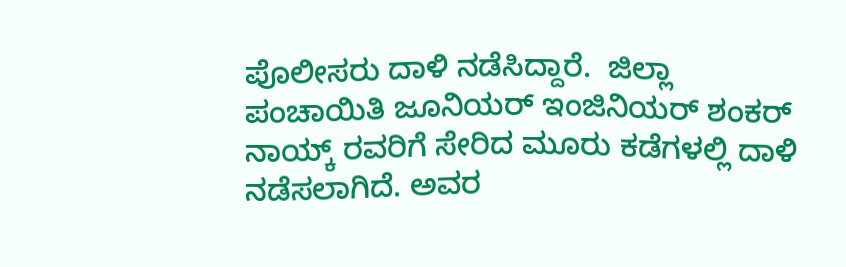ಪೊಲೀಸರು ದಾಳಿ ನಡೆಸಿದ್ದಾರೆ.  ಜಿಲ್ಲಾ ಪಂಚಾಯಿತಿ ಜೂನಿಯರ್‌ ಇಂಜಿನಿಯರ್‌ ಶಂಕರ್ ನಾಯ್ಕ್‌ ರವರಿಗೆ ಸೇರಿದ ಮೂರು ಕಡೆಗಳಲ್ಲಿ ದಾಳಿ ನಡೆಸಲಾಗಿದೆ. ಅವರ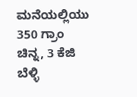ಮನೆಯಲ್ಲಿಯು  350 ಗ್ರಾಂ ಚಿನ್ನ, 3 ಕೆಜಿ ಬೆಳ್ಳಿ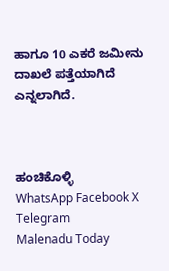ಹಾಗೂ 10 ಎಕರೆ ಜಮೀನು ದಾಖಲೆ ಪತ್ತೆಯಾಗಿದೆ ಎನ್ನಲಾಗಿದೆ.



ಹಂಚಿಕೊಳ್ಳಿ
WhatsApp Facebook X Telegram
Malenadu Today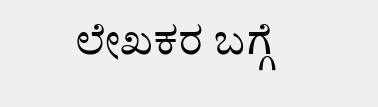ಲೇಖಕರ ಬಗ್ಗೆ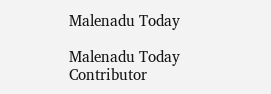Malenadu Today

Malenadu Today Contributor